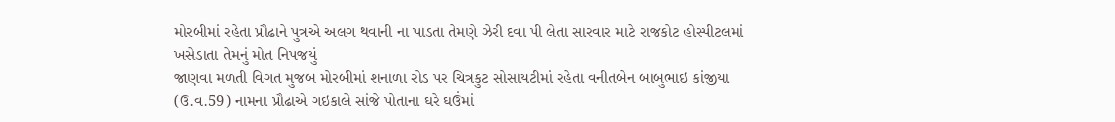મોરબીમાં રહેતા પ્રૌઢાને પુત્રએ અલગ થવાની ના પાડતા તેમણે ઝેરી દવા પી લેતા સારવાર માટે રાજકોટ હોસ્પીટલમાં ખસેડાતા તેમનું મોત નિપજયું
જાણવા મળતી વિગત મુજબ મોરબીમાં શનાળા રોડ પર ચિત્રકુટ સોસાયટીમાં રહેતા વનીતબેન બાબુભાઇ કાંજીયા (ઉ.વ.59) નામના પ્રૌઢાએ ગઇકાલે સાંજે પોતાના ઘરે ઘઉંમાં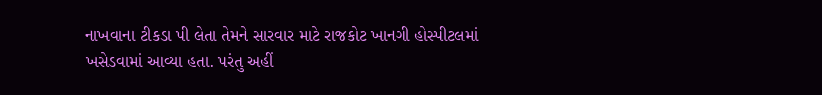નાખવાના ટીકડા પી લેતા તેમને સારવાર માટે રાજકોટ ખાનગી હોસ્પીટલમાં ખસેડવામાં આવ્યા હતા. પરંતુ અહીં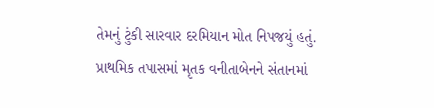તેમનું ટુંકી સારવાર દરમિયાન મોત નિપજયું હતું.
પ્રાથમિક તપાસમાં મૃતક વનીતાબેનને સંતાનમાં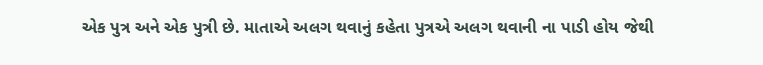એક પુત્ર અને એક પુત્રી છે. માતાએ અલગ થવાનું કહેતા પુત્રએ અલગ થવાની ના પાડી હોય જેથી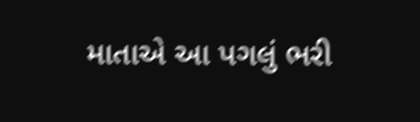માતાએ આ પગલું ભરી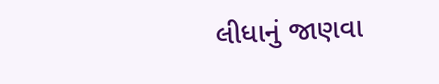લીધાનું જાણવા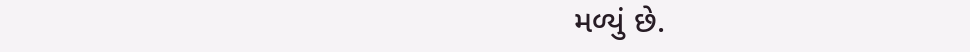મળ્યું છે.